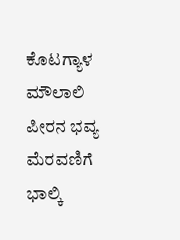ಕೊಟಗ್ಯಾಳ ಮೌಲಾಲಿ ಪೀರನ ಭವ್ಯ ಮೆರವಣಿಗೆ
ಭಾಲ್ಕಿ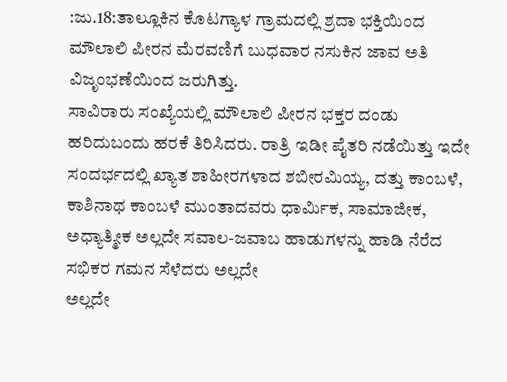:ಜು.18:ತಾಲ್ಲೂಕಿನ ಕೊಟಗ್ಯಾಳ ಗ್ರಾಮದಲ್ಲಿ ಶ್ರದಾ ಭಕ್ತಿಯಿಂದ ಮೌಲಾಲಿ ಪೀರನ ಮೆರವಣಿಗೆ ಬುಧವಾರ ನಸುಕಿನ ಜಾವ ಅತಿ ವಿಜೃಂಭಣೆಯಿಂದ ಜರುಗಿತ್ತು.
ಸಾವಿರಾರು ಸಂಖ್ಯೆಯಲ್ಲಿ ಮೌಲಾಲಿ ಪೀರನ ಭಕ್ತರ ದಂಡು ಹರಿದುಬಂದು ಹರಕೆ ತಿರಿಸಿದರು. ರಾತ್ರಿ ಇಡೀ ಪೈತರಿ ನಡೆಯಿತ್ತು ಇದೇ ಸಂದರ್ಭದಲ್ಲಿ ಖ್ಯಾತ ಶಾಹೀರಗಳಾದ ಶಬೀರಮಿಯ್ಯ, ದತ್ತು ಕಾಂಬಳೆ, ಕಾಶಿನಾಥ ಕಾಂಬಳೆ ಮುಂತಾದವರು ಧಾರ್ಮಿಕ, ಸಾಮಾಜೀಕ, ಅಧ್ಯಾತ್ಮೀಕ ಅಲ್ಲದೇ ಸವಾಲ-ಜವಾಬ ಹಾಡುಗಳನ್ನು ಹಾಡಿ ನೆರೆದ ಸಭಿಕರ ಗಮನ ಸೆಳೆದರು ಅಲ್ಲದೇ
ಅಲ್ಲದೇ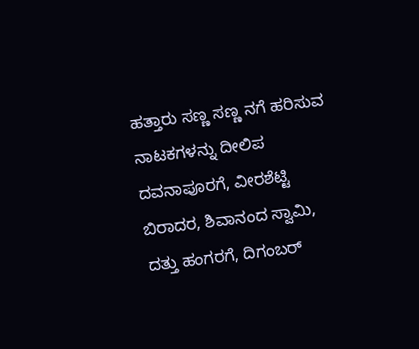ಹತ್ತಾರು ಸಣ್ಣ ಸಣ್ಣ ನಗೆ ಹರಿಸುವ ನಾಟಕಗಳನ್ನು ದೀಲಿಪ ದವನಾಪೂರಗೆ, ವೀರಶೆಟ್ಟಿ ಬಿರಾದರ, ಶಿವಾನಂದ ಸ್ವಾಮಿ, ದತ್ತು ಹಂಗರಗೆ, ದಿಗಂಬರ್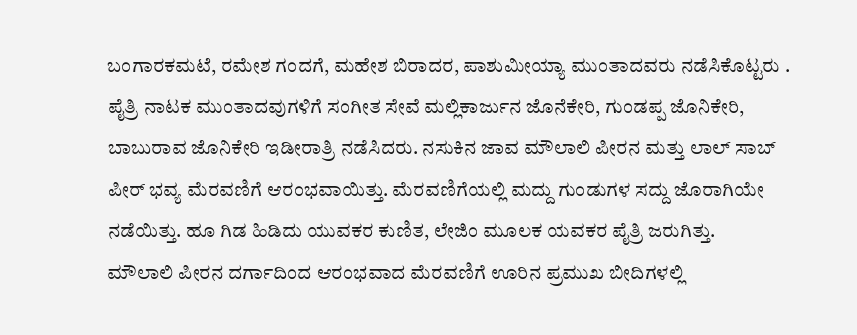ಬಂಗಾರಕಮಟೆ, ರಮೇಶ ಗಂದಗೆ, ಮಹೇಶ ಬಿರಾದರ, ಪಾಶುಮೀಯ್ಯಾ ಮುಂತಾದವರು ನಡೆಸಿಕೊಟ್ಟರು .
ಪೈತ್ರಿ ನಾಟಕ ಮುಂತಾದವುಗಳಿಗೆ ಸಂಗೀತ ಸೇವೆ ಮಲ್ಲಿಕಾರ್ಜುನ ಜೊನೆಕೇರಿ, ಗುಂಡಪ್ಪ ಜೊನಿಕೇರಿ, ಬಾಬುರಾವ ಜೊನಿಕೇರಿ ಇಡೀರಾತ್ರಿ ನಡೆಸಿದರು. ನಸುಕಿನ ಜಾವ ಮೌಲಾಲಿ ಪೀರನ ಮತ್ತು ಲಾಲ್ ಸಾಬ್ ಪೀರ್ ಭವ್ಯ ಮೆರವಣಿಗೆ ಆರಂಭವಾಯಿತ್ತು. ಮೆರವಣಿಗೆಯಲ್ಲಿ ಮದ್ದು ಗುಂಡುಗಳ ಸದ್ದು ಜೊರಾಗಿಯೇ ನಡೆಯಿತ್ತು. ಹೂ ಗಿಡ ಹಿಡಿದು ಯುವಕರ ಕುಣಿತ, ಲೇಜಿಂ ಮೂಲಕ ಯವಕರ ಪೈತ್ರಿ ಜರುಗಿತ್ತು.
ಮೌಲಾಲಿ ಪೀರನ ದರ್ಗಾದಿಂದ ಆರಂಭವಾದ ಮೆರವಣಿಗೆ ಊರಿನ ಪ್ರಮುಖ ಬೀದಿಗಳಲ್ಲಿ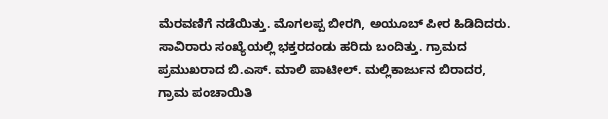ಮೆರವಣಿಗೆ ನಡೆಯಿತ್ತು. ಮೊಗಲಪ್ಪ ಬೀರಗಿ, ಅಯೂಬ್ ಪೀರ ಹಿಡಿದಿದರು.
ಸಾವಿರಾರು ಸಂಖ್ಯೆಯಲ್ಲಿ ಭಕ್ತರದಂಡು ಹರಿದು ಬಂದಿತ್ತು. ಗ್ರಾಮದ ಪ್ರಮುಖರಾದ ಬಿ.ಎಸ್. ಮಾಲಿ ಪಾಟೀಲ್. ಮಲ್ಲಿಕಾರ್ಜುನ ಬಿರಾದರ, ಗ್ರಾಮ ಪಂಚಾಯಿತಿ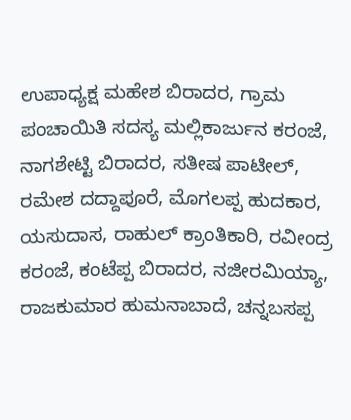ಉಪಾಧ್ಯಕ್ಷ ಮಹೇಶ ಬಿರಾದರ, ಗ್ರಾಮ ಪಂಚಾಯಿತಿ ಸದಸ್ಯ ಮಲ್ಲಿಕಾರ್ಜುನ ಕರಂಜೆ, ನಾಗಶೇಟ್ಟಿ ಬಿರಾದರ, ಸತೀಷ ಪಾಟೀಲ್, ರಮೇಶ ದದ್ದಾಪೂರೆ, ಮೊಗಲಪ್ಪ ಹುದಕಾರ, ಯಸುದಾಸ, ರಾಹುಲ್ ಕ್ರಾಂತಿಕಾರಿ, ರವೀಂದ್ರ ಕರಂಜೆ, ಕಂಟೆಪ್ಪ ಬಿರಾದರ, ನಜೀರಮಿಯ್ಯಾ, ರಾಜಕುಮಾರ ಹುಮನಾಬಾದೆ, ಚನ್ನಬಸಪ್ಪ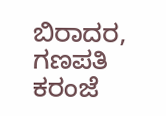ಬಿರಾದರ, ಗಣಪತಿ ಕರಂಜೆ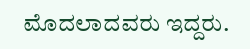ಮೊದಲಾದವರು ಇದ್ದರು.